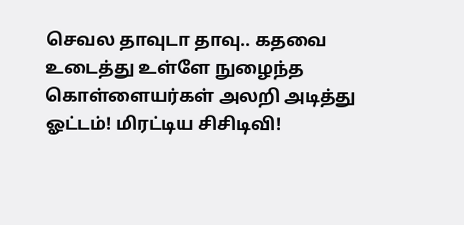செவல தாவுடா தாவு.. கதவை உடைத்து உள்ளே நுழைந்த கொள்ளையர்கள் அலறி அடித்து ஓட்டம்! மிரட்டிய சிசிடிவி!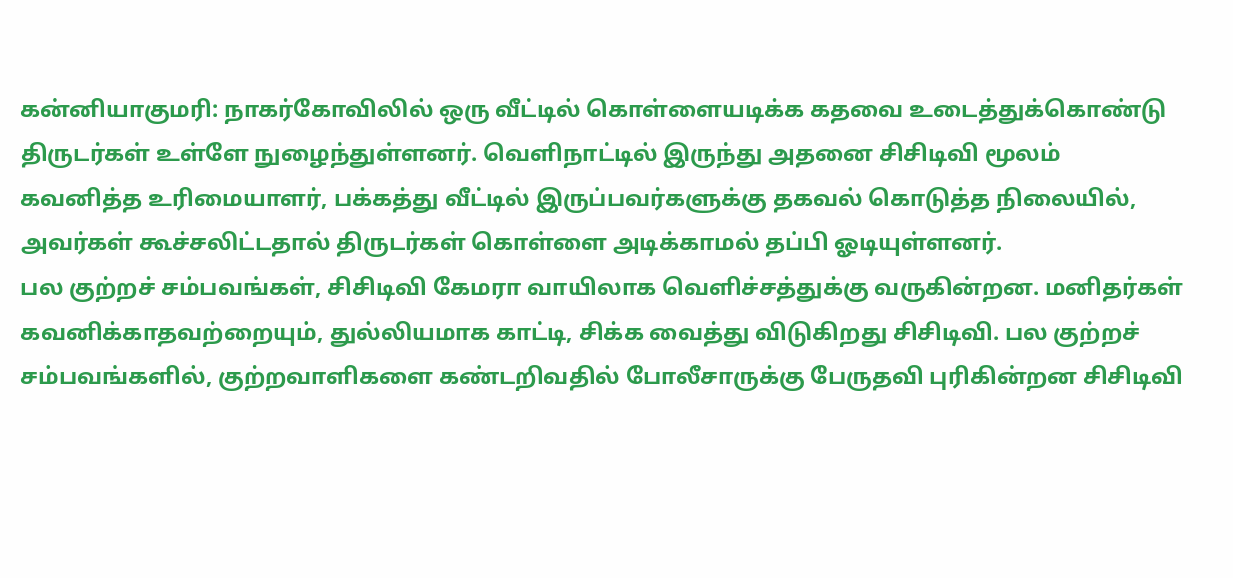கன்னியாகுமரி: நாகர்கோவிலில் ஒரு வீட்டில் கொள்ளையடிக்க கதவை உடைத்துக்கொண்டு திருடர்கள் உள்ளே நுழைந்துள்ளனர். வெளிநாட்டில் இருந்து அதனை சிசிடிவி மூலம் கவனித்த உரிமையாளர், பக்கத்து வீட்டில் இருப்பவர்களுக்கு தகவல் கொடுத்த நிலையில், அவர்கள் கூச்சலிட்டதால் திருடர்கள் கொள்ளை அடிக்காமல் தப்பி ஓடியுள்ளனர்.
பல குற்றச் சம்பவங்கள், சிசிடிவி கேமரா வாயிலாக வெளிச்சத்துக்கு வருகின்றன. மனிதர்கள் கவனிக்காதவற்றையும், துல்லியமாக காட்டி, சிக்க வைத்து விடுகிறது சிசிடிவி. பல குற்றச் சம்பவங்களில், குற்றவாளிகளை கண்டறிவதில் போலீசாருக்கு பேருதவி புரிகின்றன சிசிடிவி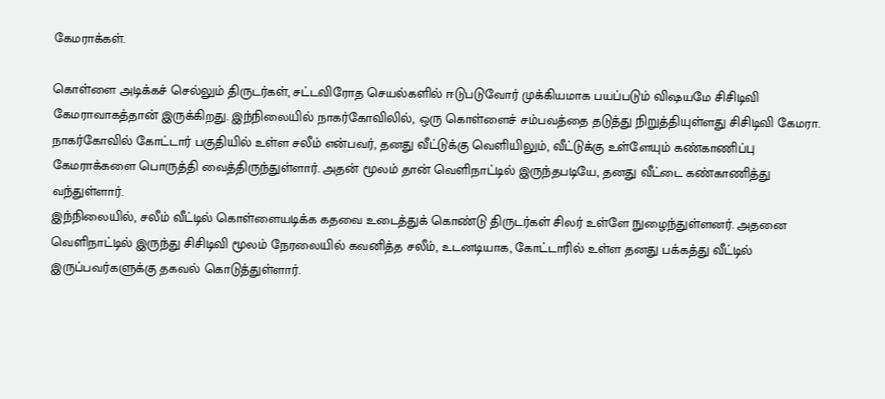கேமராக்கள்.

கொள்ளை அடிக்கச் செல்லும் திருடர்கள், சட்டவிரோத செயல்களில் ஈடுபடுவோர் முக்கியமாக பயப்படும் விஷயமே சிசிடிவி கேமராவாகத்தான் இருக்கிறது. இந்நிலையில் நாகர்கோவிலில், ஒரு கொள்ளைச் சம்பவத்தை தடுத்து நிறுத்தியுள்ளது சிசிடிவி கேமரா.
நாகர்கோவில் கோட்டார் பகுதியில் உள்ள சலீம் என்பவர், தனது வீட்டுக்கு வெளியிலும், வீட்டுக்கு உள்ளேயும் கண்காணிப்பு கேமராக்களை பொருத்தி வைத்திருந்துள்ளார். அதன் மூலம் தான் வெளிநாட்டில் இருந்தபடியே, தனது வீட்டை கண்காணித்து வந்துள்ளார்.
இந்நிலையில், சலீம் வீட்டில் கொள்ளையடிக்க கதவை உடைத்துக் கொண்டு திருடர்கள் சிலர் உள்ளே நுழைந்துள்ளனர். அதனை வெளிநாட்டில் இருந்து சிசிடிவி மூலம் நேரலையில் கவனித்த சலீம், உடனடியாக, கோட்டாரில் உள்ள தனது பக்கத்து வீட்டில் இருப்பவர்களுக்கு தகவல் கொடுத்துள்ளார்.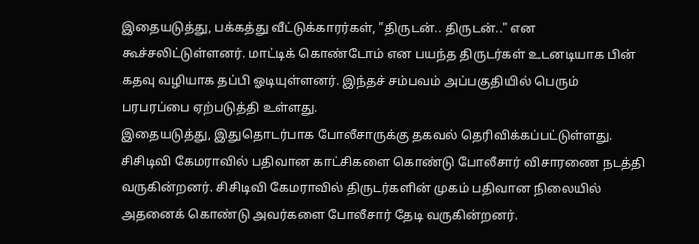இதையடுத்து, பக்கத்து வீட்டுக்காரர்கள், "திருடன்.. திருடன்.." என கூச்சலிட்டுள்ளனர். மாட்டிக் கொண்டோம் என பயந்த திருடர்கள் உடனடியாக பின் கதவு வழியாக தப்பி ஓடியுள்ளனர். இந்தச் சம்பவம் அப்பகுதியில் பெரும் பரபரப்பை ஏற்படுத்தி உள்ளது.
இதையடுத்து, இதுதொடர்பாக போலீசாருக்கு தகவல் தெரிவிக்கப்பட்டுள்ளது. சிசிடிவி கேமராவில் பதிவான காட்சிகளை கொண்டு போலீசார் விசாரணை நடத்தி வருகின்றனர். சிசிடிவி கேமராவில் திருடர்களின் முகம் பதிவான நிலையில் அதனைக் கொண்டு அவர்களை போலீசார் தேடி வருகின்றனர்.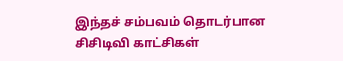இந்தச் சம்பவம் தொடர்பான சிசிடிவி காட்சிகள்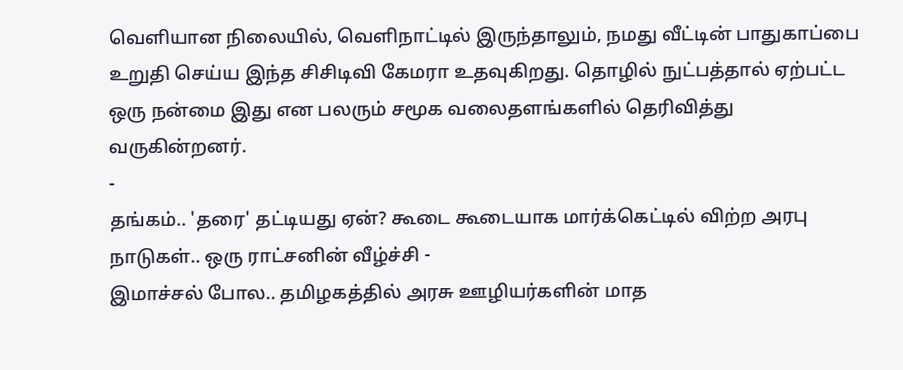வெளியான நிலையில், வெளிநாட்டில் இருந்தாலும், நமது வீட்டின் பாதுகாப்பை உறுதி செய்ய இந்த சிசிடிவி கேமரா உதவுகிறது. தொழில் நுட்பத்தால் ஏற்பட்ட ஒரு நன்மை இது என பலரும் சமூக வலைதளங்களில் தெரிவித்து வருகின்றனர்.
-
தங்கம்.. 'தரை' தட்டியது ஏன்? கூடை கூடையாக மார்க்கெட்டில் விற்ற அரபு நாடுகள்.. ஒரு ராட்சனின் வீழ்ச்சி -
இமாச்சல் போல.. தமிழகத்தில் அரசு ஊழியர்களின் மாத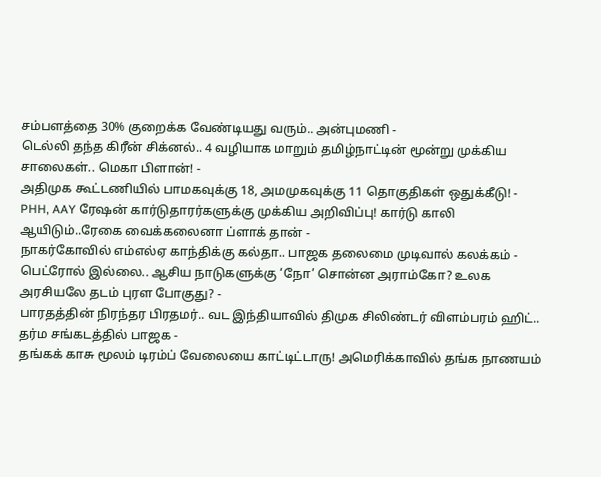சம்பளத்தை 30% குறைக்க வேண்டியது வரும்.. அன்புமணி -
டெல்லி தந்த கிரீன் சிக்னல்.. 4 வழியாக மாறும் தமிழ்நாட்டின் மூன்று முக்கிய சாலைகள்.. மெகா பிளான்! -
அதிமுக கூட்டணியில் பாமகவுக்கு 18, அமமுகவுக்கு 11 தொகுதிகள் ஒதுக்கீடு! -
PHH, AAY ரேஷன் கார்டுதாரர்களுக்கு முக்கிய அறிவிப்பு! கார்டு காலி ஆயிடும்..ரேகை வைக்கலைனா ப்ளாக் தான் -
நாகர்கோவில் எம்எல்ஏ காந்திக்கு கல்தா.. பாஜக தலைமை முடிவால் கலக்கம் -
பெட்ரோல் இல்லை.. ஆசிய நாடுகளுக்கு ‘நோ’ சொன்ன அராம்கோ? உலக அரசியலே தடம் புரள போகுது? -
பாரதத்தின் நிரந்தர பிரதமர்.. வட இந்தியாவில் திமுக சிலிண்டர் விளம்பரம் ஹிட்.. தர்ம சங்கடத்தில் பாஜக -
தங்கக் காசு மூலம் டிரம்ப் வேலையை காட்டிட்டாரு! அமெரிக்காவில் தங்க நாணயம்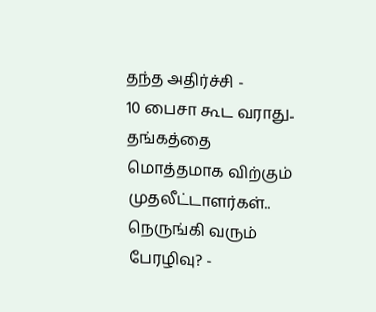தந்த அதிர்ச்சி -
10 பைசா கூட வராது.. தங்கத்தை மொத்தமாக விற்கும் முதலீட்டாளர்கள்.. நெருங்கி வரும் பேரழிவு? -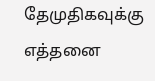தேமுதிகவுக்கு எத்தனை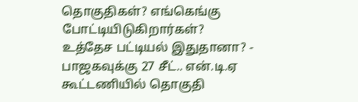தொகுதிகள்? எங்கெங்கு போட்டியிடுகிறார்கள்? உத்தேச பட்டியல் இதுதானா? -
பாஜகவுக்கு 27 சீட்.. என்.டி.ஏ கூட்டணியில் தொகுதி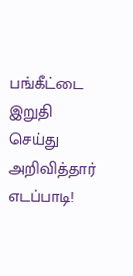பங்கீட்டை இறுதி செய்து அறிவித்தார் எடப்பாடி!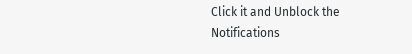Click it and Unblock the Notifications